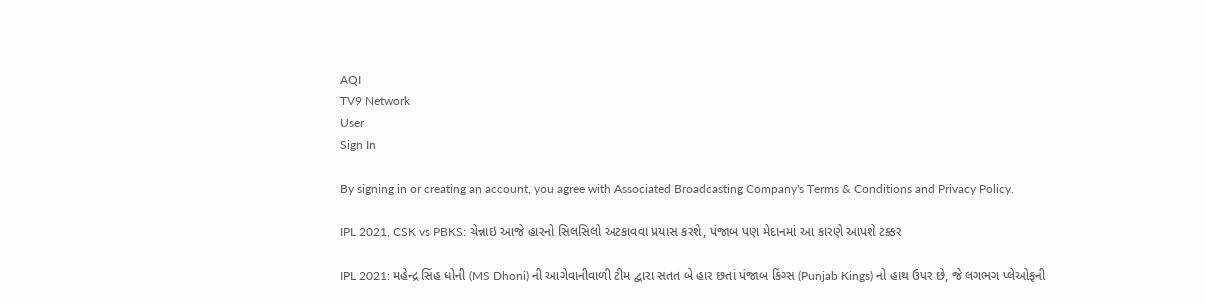AQI
TV9 Network
User
Sign In

By signing in or creating an account, you agree with Associated Broadcasting Company's Terms & Conditions and Privacy Policy.

IPL 2021, CSK vs PBKS: ચેન્નાઇ આજે હારનો સિલસિલો અટકાવવા પ્રયાસ કરશે, પંજાબ પણ મેદાનમાં આ કારણે આપશે ટક્કર

IPL 2021: મહેન્દ્ર સિંહ ધોની (MS Dhoni) ની આગેવાનીવાળી ટીમ દ્વારા સતત બે હાર છતાં પંજાબ કિંગ્સ (Punjab Kings) નો હાથ ઉપર છે, જે લગભગ પ્લેઓફની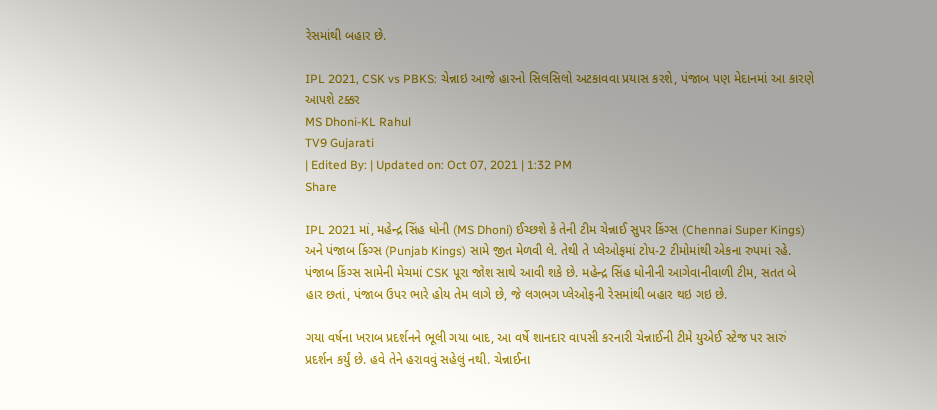રેસમાંથી બહાર છે.

IPL 2021, CSK vs PBKS: ચેન્નાઇ આજે હારનો સિલસિલો અટકાવવા પ્રયાસ કરશે, પંજાબ પણ મેદાનમાં આ કારણે આપશે ટક્કર
MS Dhoni-KL Rahul
TV9 Gujarati
| Edited By: | Updated on: Oct 07, 2021 | 1:32 PM
Share

IPL 2021 માં, મહેન્દ્ર સિંહ ધોની (MS Dhoni) ઈચ્છશે કે તેની ટીમ ચેન્નાઈ સુપર કિંગ્સ (Chennai Super Kings) અને પંજાબ કિંગ્સ (Punjab Kings) સામે જીત મેળવી લે. તેથી તે પ્લેઓફમાં ટોપ-2 ટીમોમાંથી એકના રુપમાં રહે. પંજાબ કિંગ્સ સામેની મેચમાં CSK પૂરા જોશ સાથે આવી શકે છે. મહેન્દ્ર સિંહ ધોનીની આગેવાનીવાળી ટીમ, સતત બે હાર છતાં, પંજાબ ઉપર ભારે હોય તેમ લાગે છે, જે લગભગ પ્લેઓફની રેસમાંથી બહાર થઇ ગઇ છે.

ગયા વર્ષના ખરાબ પ્રદર્શનને ભૂલી ગયા બાદ, આ વર્ષે શાનદાર વાપસી કરનારી ચેન્નાઈની ટીમે યુએઈ સ્ટેજ પર સારું પ્રદર્શન કર્યું છે. હવે તેને હરાવવું સહેલું નથી. ચેન્નાઈના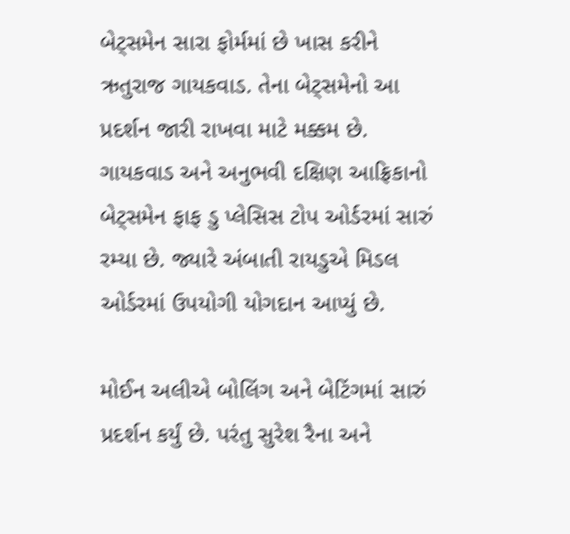બેટ્સમેન સારા ફોર્મમાં છે ખાસ કરીને ઋતુરાજ ગાયકવાડ. તેના બેટ્સમેનો આ પ્રદર્શન જારી રાખવા માટે મક્કમ છે. ગાયકવાડ અને અનુભવી દક્ષિણ આફ્રિકાનો બેટ્સમેન ફાફ ડુ પ્લેસિસ ટોપ ઓર્ડરમાં સારું રમ્યા છે. જ્યારે અંબાતી રાયડુએ મિડલ ઓર્ડરમાં ઉપયોગી યોગદાન આપ્યું છે.

મોઈન અલીએ બોલિંગ અને બેટિંગમાં સારું પ્રદર્શન કર્યું છે. પરંતુ સુરેશ રૈના અને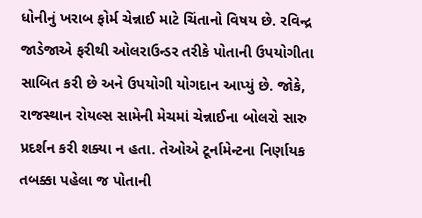ધોનીનું ખરાબ ફોર્મ ચેન્નાઈ માટે ચિંતાનો વિષય છે. રવિન્દ્ર જાડેજાએ ફરીથી ઓલરાઉન્ડર તરીકે પોતાની ઉપયોગીતા સાબિત કરી છે અને ઉપયોગી યોગદાન આપ્યું છે. જોકે, રાજસ્થાન રોયલ્સ સામેની મેચમાં ચેન્નાઈના બોલરો સારુ પ્રદર્શન કરી શક્યા ન હતા. તેઓએ ટૂર્નામેન્ટના નિર્ણાયક તબક્કા પહેલા જ પોતાની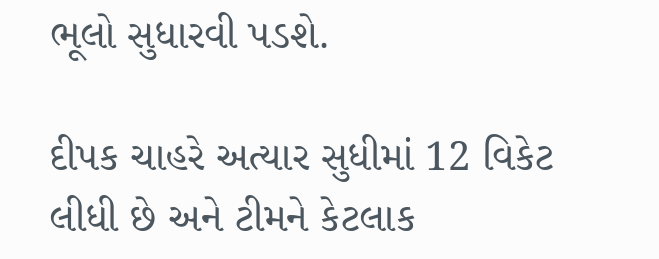ભૂલો સુધારવી પડશે.

દીપક ચાહરે અત્યાર સુધીમાં 12 વિકેટ લીધી છે અને ટીમને કેટલાક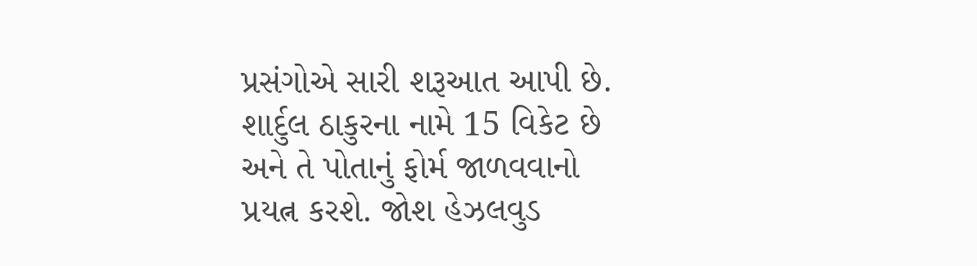પ્રસંગોએ સારી શરૂઆત આપી છે. શાર્દુલ ઠાકુરના નામે 15 વિકેટ છે અને તે પોતાનું ફોર્મ જાળવવાનો પ્રયત્ન કરશે. જોશ હેઝલવુડ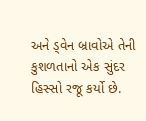અને ડ્વેન બ્રાવોએ તેની કુશળતાનો એક સુંદર હિસ્સો રજૂ કર્યો છે.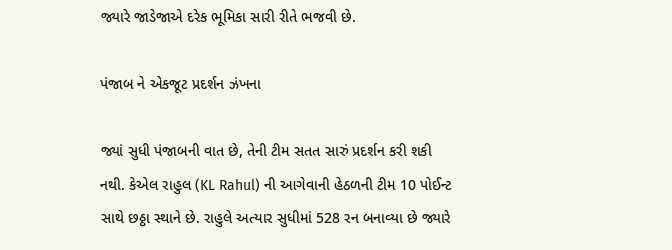જ્યારે જાડેજાએ દરેક ભૂમિકા સારી રીતે ભજવી છે.

પંજાબ ને એકજૂટ પ્રદર્શન ઝંખના

જ્યાં સુધી પંજાબની વાત છે, તેની ટીમ સતત સારું પ્રદર્શન કરી શકી નથી. કેએલ રાહુલ (KL Rahul) ની આગેવાની હેઠળની ટીમ 10 પોઈન્ટ સાથે છઠ્ઠા સ્થાને છે. રાહુલે અત્યાર સુધીમાં 528 રન બનાવ્યા છે જ્યારે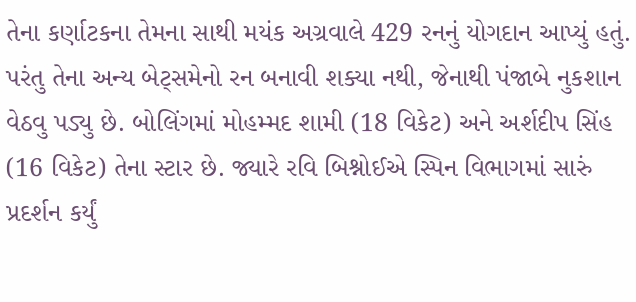તેના કર્ણાટકના તેમના સાથી મયંક અગ્રવાલે 429 રનનું યોગદાન આપ્યું હતું. પરંતુ તેના અન્ય બેટ્સમેનો રન બનાવી શક્યા નથી, જેનાથી પંજાબે નુકશાન વેઠવુ પડ્યુ છે. બોલિંગમાં મોહમ્મદ શામી (18 વિકેટ) અને અર્શદીપ સિંહ (16 વિકેટ) તેના સ્ટાર છે. જ્યારે રવિ બિશ્નોઈએ સ્પિન વિભાગમાં સારું પ્રદર્શન કર્યું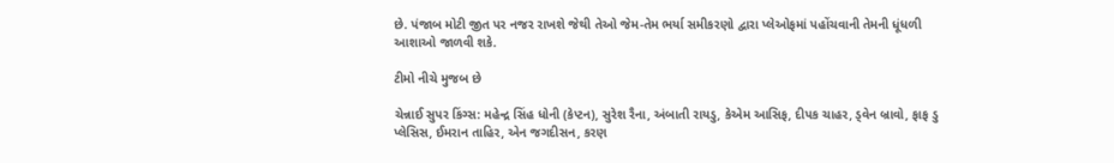છે. પંજાબ મોટી જીત પર નજર રાખશે જેથી તેઓ જેમ-તેમ ભર્યા સમીકરણો દ્વારા પ્લેઓફમાં પહોંચવાની તેમની ધૂંધળી આશાઓ જાળવી શકે.

ટીમો નીચે મુજબ છે

ચેન્નાઈ સુપર કિંગ્સ: મહેન્દ્ર સિંહ ધોની (કેપ્ટન), સુરેશ રૈના, અંબાતી રાયડુ, કેએમ આસિફ, દીપક ચાહર, ડ્વેન બ્રાવો, ફાફ ડુ પ્લેસિસ, ઈમરાન તાહિર, એન જગદીસન, કરણ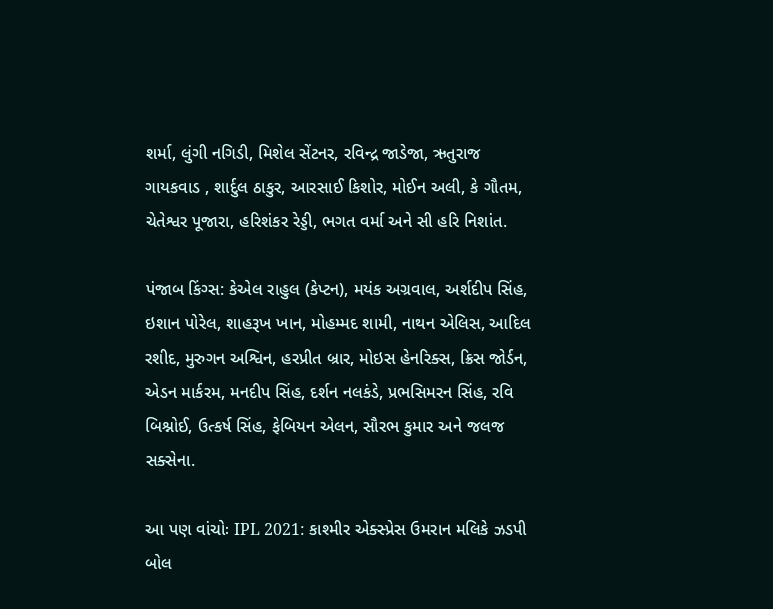શર્મા, લુંગી નગિડી, મિશેલ સેંટનર, રવિન્દ્ર જાડેજા, ઋતુરાજ ગાયકવાડ , શાર્દુલ ઠાકુર, આરસાઈ કિશોર, મોઈન અલી, કે ગૌતમ, ચેતેશ્વર પૂજારા, હરિશંકર રેડ્ડી, ભગત વર્મા અને સી હરિ નિશાંત.

પંજાબ કિંગ્સ: કેએલ રાહુલ (કેપ્ટન), મયંક અગ્રવાલ, અર્શદીપ સિંહ, ઇશાન પોરેલ, શાહરૂખ ખાન, મોહમ્મદ શામી, નાથન એલિસ, આદિલ રશીદ, મુરુગન અશ્વિન, હરપ્રીત બ્રાર, મોઇસ હેનરિક્સ, ક્રિસ જોર્ડન, એડન માર્કરમ, મનદીપ સિંહ, દર્શન નલકંડે, પ્રભસિમરન સિંહ, રવિ બિશ્નોઈ, ઉત્કર્ષ સિંહ, ફેબિયન એલન, સૌરભ કુમાર અને જલજ સક્સેના.

આ પણ વાંચોઃ IPL 2021: કાશ્મીર એક્સ્પ્રેસ ઉમરાન મલિકે ઝડપી બોલ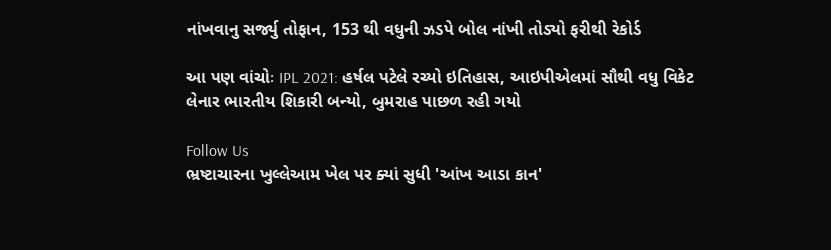નાંખવાનુ સર્જ્યુ તોફાન, 153 થી વધુની ઝડપે બોલ નાંખી તોડ્યો ફરીથી રેકોર્ડ

આ પણ વાંચોઃ IPL 2021: હર્ષલ પટેલે રચ્યો ઇતિહાસ, આઇપીએલમાં સૌથી વધુ વિકેટ લેનાર ભારતીય શિકારી બન્યો, બુમરાહ પાછળ રહી ગયો

Follow Us
ભ્રષ્ટાચારના ખુલ્લેઆમ ખેલ પર ક્યાં સુધી 'આંખ આડા કાન'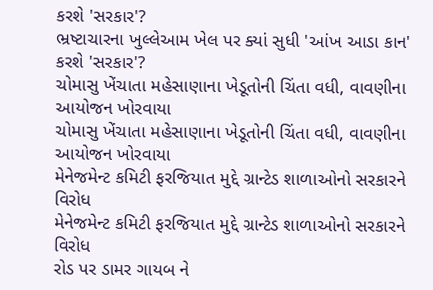કરશે 'સરકાર'?
ભ્રષ્ટાચારના ખુલ્લેઆમ ખેલ પર ક્યાં સુધી 'આંખ આડા કાન' કરશે 'સરકાર'?
ચોમાસુ ખેંચાતા મહેસાણાના ખેડૂતોની ચિંતા વધી, વાવણીના આયોજન ખોરવાયા
ચોમાસુ ખેંચાતા મહેસાણાના ખેડૂતોની ચિંતા વધી, વાવણીના આયોજન ખોરવાયા
મેનેજમેન્ટ કમિટી ફરજિયાત મુદ્દે ગ્રાન્ટેડ શાળાઓનો સરકારને વિરોધ
મેનેજમેન્ટ કમિટી ફરજિયાત મુદ્દે ગ્રાન્ટેડ શાળાઓનો સરકારને વિરોધ
રોડ પર ડામર ગાયબ ને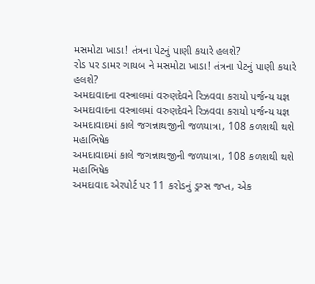મસમોટા ખાડા! તંત્રના પેટનું પાણી કયારે હલશે?
રોડ પર ડામર ગાયબ ને મસમોટા ખાડા! તંત્રના પેટનું પાણી કયારે હલશે?
અમદાવાદના વસ્ત્રાલમાં વરુણદેવને રિઝવવા કરાયો પર્જન્ય યજ્ઞ
અમદાવાદના વસ્ત્રાલમાં વરુણદેવને રિઝવવા કરાયો પર્જન્ય યજ્ઞ
અમદાવાદમાં કાલે જગન્નાથજીની જળયાત્રા, 108 કળશથી થશે મહાભિષેક
અમદાવાદમાં કાલે જગન્નાથજીની જળયાત્રા, 108 કળશથી થશે મહાભિષેક
અમદાવાદ એરપોર્ટ પર 11 કરોડનું ડ્રગ્સ જપ્ત, એક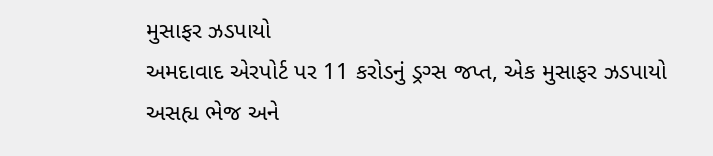મુસાફર ઝડપાયો
અમદાવાદ એરપોર્ટ પર 11 કરોડનું ડ્રગ્સ જપ્ત, એક મુસાફર ઝડપાયો
અસહ્ય ભેજ અને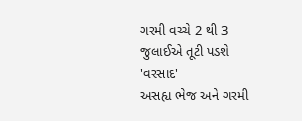ગરમી વચ્ચે 2 થી 3 જુલાઈએ તૂટી પડશે 'વરસાદ'
અસહ્ય ભેજ અને ગરમી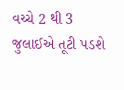વચ્ચે 2 થી 3 જુલાઈએ તૂટી પડશે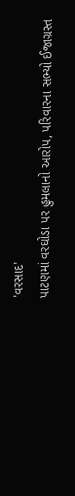'વરસાદ'
પાટણમાં વરઘોડા પર હુમલાનો આરોપ, પરિવારના સભ્યો ઈજાગ્રસ્ત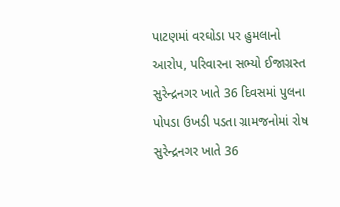પાટણમાં વરઘોડા પર હુમલાનો આરોપ, પરિવારના સભ્યો ઈજાગ્રસ્ત
સુરેન્દ્રનગર ખાતે 36 દિવસમાં પુલના પોપડા ઉખડી પડતા ગ્રામજનોમાં રોષ
સુરેન્દ્રનગર ખાતે 36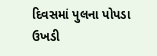દિવસમાં પુલના પોપડા ઉખડી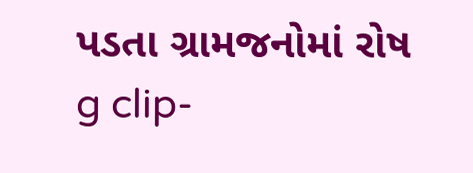પડતા ગ્રામજનોમાં રોષ
g clip-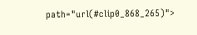path="url(#clip0_868_265)">